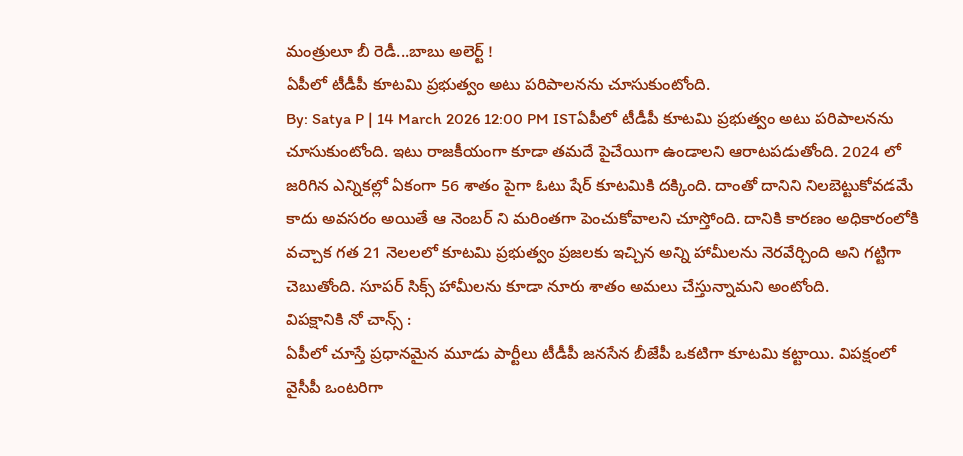మంత్రులూ బీ రెడీ...బాబు అలెర్ట్ !
ఏపీలో టీడీపీ కూటమి ప్రభుత్వం అటు పరిపాలనను చూసుకుంటోంది.
By: Satya P | 14 March 2026 12:00 PM ISTఏపీలో టీడీపీ కూటమి ప్రభుత్వం అటు పరిపాలనను చూసుకుంటోంది. ఇటు రాజకీయంగా కూడా తమదే పైచేయిగా ఉండాలని ఆరాటపడుతోంది. 2024 లో జరిగిన ఎన్నికల్లో ఏకంగా 56 శాతం పైగా ఓటు షేర్ కూటమికి దక్కింది. దాంతో దానిని నిలబెట్టుకోవడమే కాదు అవసరం అయితే ఆ నెంబర్ ని మరింతగా పెంచుకోవాలని చూస్తోంది. దానికి కారణం అధికారంలోకి వచ్చాక గత 21 నెలలలో కూటమి ప్రభుత్వం ప్రజలకు ఇచ్చిన అన్ని హామీలను నెరవేర్చింది అని గట్టిగా చెబుతోంది. సూపర్ సిక్స్ హామీలను కూడా నూరు శాతం అమలు చేస్తున్నామని అంటోంది.
విపక్షానికి నో చాన్స్ :
ఏపీలో చూస్తే ప్రధానమైన మూడు పార్టీలు టీడీపీ జనసేన బీజేపీ ఒకటిగా కూటమి కట్టాయి. విపక్షంలో వైసీపీ ఒంటరిగా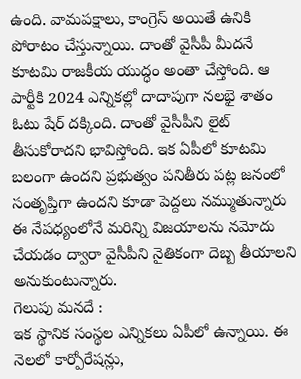ఉంది. వామపక్షాలు, కాంగ్రెస్ అయితే ఉనికి పోరాటం చేస్తున్నాయి. దాంతో వైసీపీ మీదనే కూటమి రాజకీయ యుద్ధం అంతా చేస్తోంది. ఆ పార్టీకి 2024 ఎన్నికల్లో దాదాపుగా నలభై శాతం ఓటు షేర్ దక్కింది. దాంతో వైసీపీని లైట్ తీసుకోరాదని భావిస్తోంది. ఇక ఏపీలో కూటమి బలంగా ఉందని ప్రభుత్వం పనితీరు పట్ల జనంలో సంతృప్తిగా ఉందని కూడా పెద్దలు నమ్ముతున్నారు ఈ నేపధ్యంలోనే మరిన్ని విజయాలను నమోదు చేయడం ద్వారా వైసీపీని నైతికంగా దెబ్బ తీయాలని అనుకుంటున్నారు.
గెలుపు మనదే :
ఇక స్థానిక సంస్థల ఎన్నికలు ఏపీలో ఉన్నాయి. ఈ నెలలో కార్పోరేషన్లు,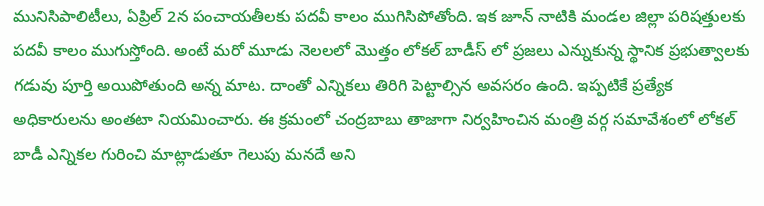మునిసిపాలిటీలు, ఏప్రిల్ 2న పంచాయతీలకు పదవీ కాలం ముగిసిపోతోంది. ఇక జూన్ నాటికి మండల జిల్లా పరిషత్తులకు పదవీ కాలం ముగుస్తోంది. అంటే మరో మూడు నెలలలో మొత్తం లోకల్ బాడీస్ లో ప్రజలు ఎన్నుకున్న స్థానిక ప్రభుత్వాలకు గడువు పూర్తి అయిపోతుంది అన్న మాట. దాంతో ఎన్నికలు తిరిగి పెట్టాల్సిన అవసరం ఉంది. ఇప్పటికే ప్రత్యేక అధికారులను అంతటా నియమించారు. ఈ క్రమంలో చంద్రబాబు తాజాగా నిర్వహించిన మంత్రి వర్గ సమావేశంలో లోకల్ బాడీ ఎన్నికల గురించి మాట్లాడుతూ గెలుపు మనదే అని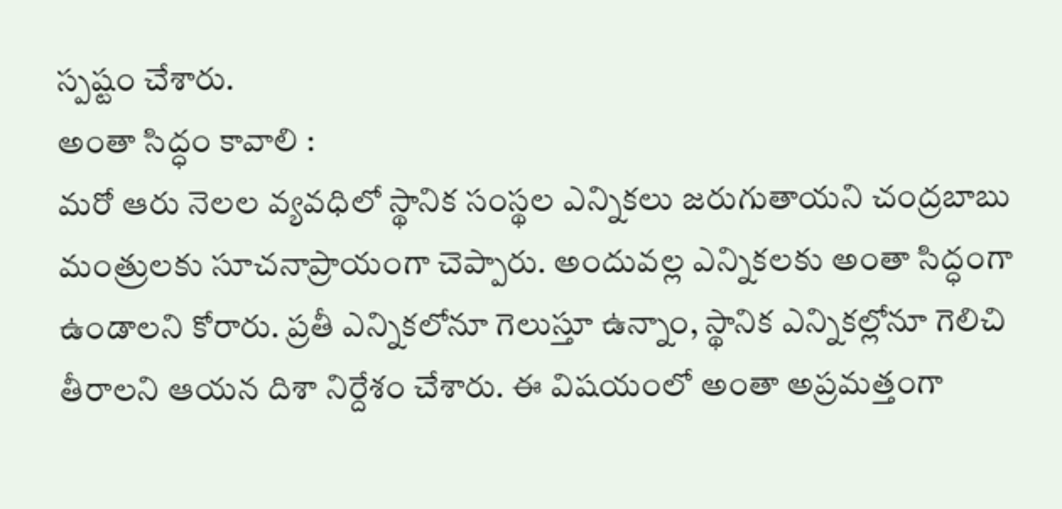స్పష్టం చేశారు.
అంతా సిద్ధం కావాలి :
మరో ఆరు నెలల వ్యవధిలో స్థానిక సంస్థల ఎన్నికలు జరుగుతాయని చంద్రబాబు మంత్రులకు సూచనాప్రాయంగా చెప్పారు. అందువల్ల ఎన్నికలకు అంతా సిద్ధంగా ఉండాలని కోరారు. ప్రతీ ఎన్నికలోనూ గెలుస్తూ ఉన్నాం, స్థానిక ఎన్నికల్లోనూ గెలిచి తీరాలని ఆయన దిశా నిర్దేశం చేశారు. ఈ విషయంలో అంతా అప్రమత్తంగా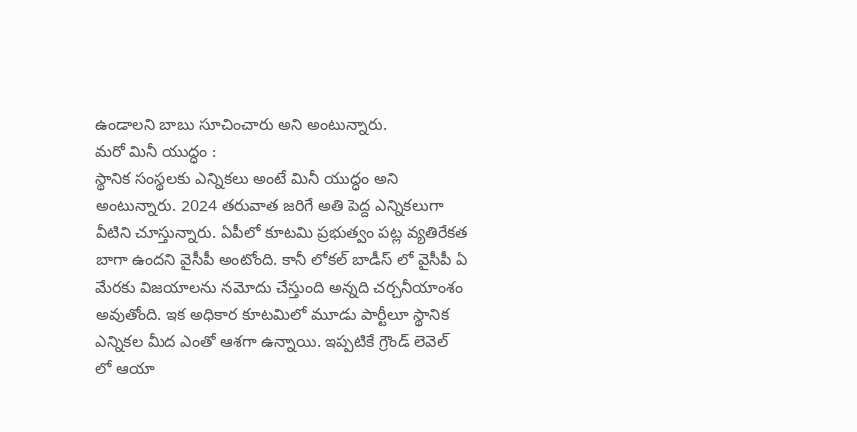ఉండాలని బాబు సూచించారు అని అంటున్నారు.
మరో మినీ యుద్ధం :
స్థానిక సంస్థలకు ఎన్నికలు అంటే మినీ యుద్ధం అని అంటున్నారు. 2024 తరువాత జరిగే అతి పెద్ద ఎన్నికలుగా వీటిని చూస్తున్నారు. ఏపీలో కూటమి ప్రభుత్వం పట్ల వ్యతిరేకత బాగా ఉందని వైసీపీ అంటోంది. కానీ లోకల్ బాడీస్ లో వైసీపీ ఏ మేరకు విజయాలను నమోదు చేస్తుంది అన్నది చర్చనీయాంశం అవుతోంది. ఇక అధికార కూటమిలో మూడు పార్టీలూ స్థానిక ఎన్నికల మీద ఎంతో ఆశగా ఉన్నాయి. ఇప్పటికే గ్రౌండ్ లెవెల్ లో ఆయా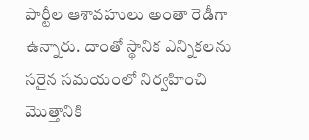పార్టీల ఆశావహులు అంతా రెడీగా ఉన్నారు. దాంతో స్థానిక ఎన్నికలను సరైన సమయంలో నిర్వహించి మొత్తానికి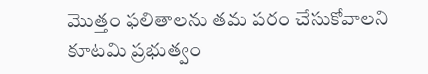మొత్తం ఫలితాలను తమ పరం చేసుకోవాలని కూటమి ప్రభుత్వం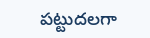పట్టుదలగా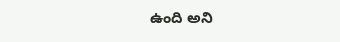ఉంది అని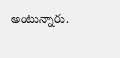అంటున్నారు.